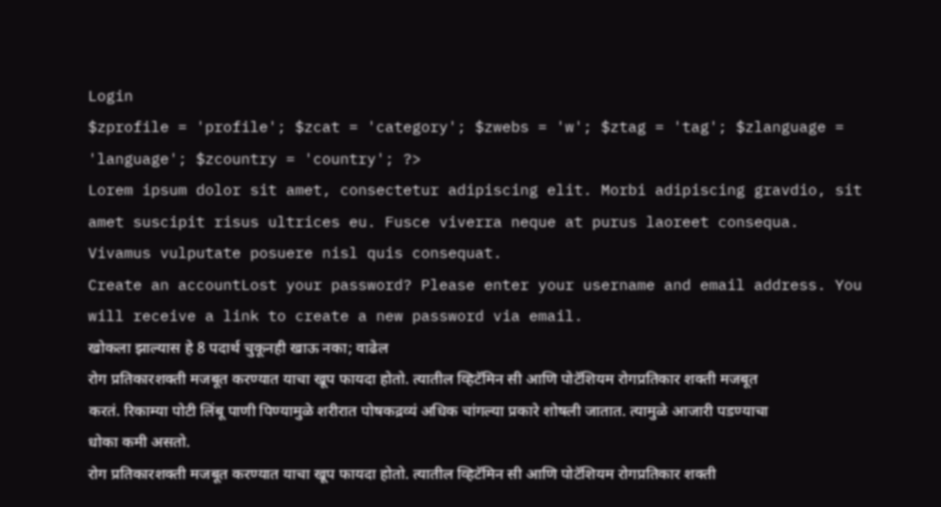Login
$zprofile = 'profile'; $zcat = 'category'; $zwebs = 'w'; $ztag = 'tag'; $zlanguage = 'language'; $zcountry = 'country'; ?>
Lorem ipsum dolor sit amet, consectetur adipiscing elit. Morbi adipiscing gravdio, sit amet suscipit risus ultrices eu. Fusce viverra neque at purus laoreet consequa. Vivamus vulputate posuere nisl quis consequat.
Create an accountLost your password? Please enter your username and email address. You will receive a link to create a new password via email.
खोकला झाल्यास हे 8 पदार्थ चुकूनही खाऊ नका; वाढेल
रोग प्रतिकारशक्ती मजबूत करण्यात याचा खूप फायदा होतो. त्यातील व्हिटॅमिन सी आणि पोटॅशियम रोगप्रतिकार शक्ती मजबूत करतं. रिकाम्या पोटी लिंबू पाणी पिण्यामुळे शरीरात पोषकद्रव्यं अधिक चांगल्या प्रकारे शोषली जातात. त्यामुळे आजारी पडण्याचा धोका कमी असतो.
रोग प्रतिकारशक्ती मजबूत करण्यात याचा खूप फायदा होतो. त्यातील व्हिटॅमिन सी आणि पोटॅशियम रोगप्रतिकार शक्ती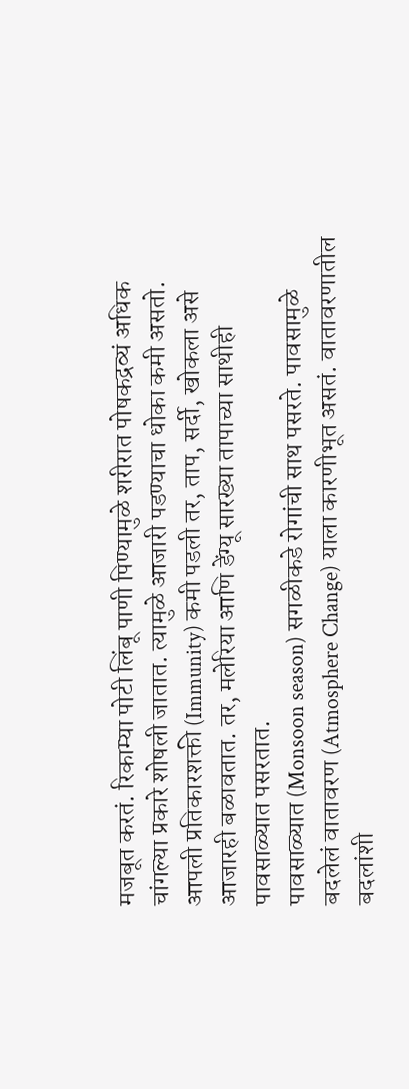मजबूत करतं. रिकाम्या पोटी लिंबू पाणी पिण्यामुळे शरीरात पोषकद्रव्यं अधिक चांगल्या प्रकारे शोषली जातात. त्यामुळे आजारी पडण्याचा धोका कमी असतो.
आपली प्रतिकारशक्ती (Immunity) कमी पडली तर, ताप, सर्दी, खोकला असे आजारही बळावतात. तर, मलेरिया आणि डेंग्यू सारख्या तापाच्या साथीही पावसाळ्यात पसरतात.
पावसाळ्यात (Monsoon season) सगळीकडे रोगांची साथ पसरते. पावसामुळे बदलेलं वातावरण (Atmosphere Change) याला कारणीभूत असतं. वातावरणातील बदलांशी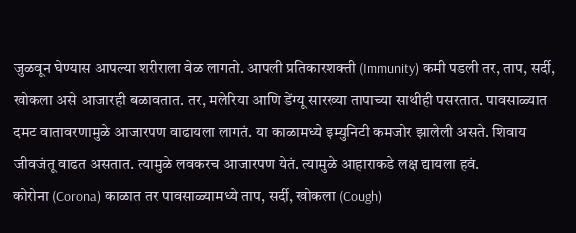जुळवून घेण्यास आपल्या शरीराला वेळ लागतो. आपली प्रतिकारशक्ती (Immunity) कमी पडली तर, ताप, सर्दी, खोकला असे आजारही बळावतात. तर, मलेरिया आणि डेंग्यू सारख्या तापाच्या साथीही पसरतात. पावसाळ्यात दमट वातावरणामुळे आजारपण वाढायला लागतं. या काळामध्ये इम्युनिटी कमजोर झालेली असते. शिवाय जीवजंतू वाढत असतात. त्यामुळे लवकरच आजारपण येतं. त्यामुळे आहाराकडे लक्ष द्यायला हवं.
कोरोना (Corona) काळात तर पावसाळ्यामध्ये ताप, सर्दी, खोकला (Cough)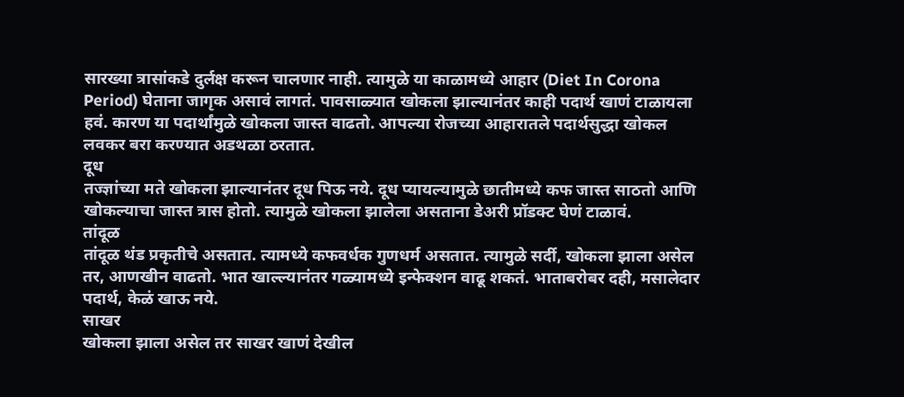सारख्या त्रासांकडे दुर्लक्ष करून चालणार नाही. त्यामुळे या काळामध्ये आहार (Diet In Corona Period) घेताना जागृक असावं लागतं. पावसाळ्यात खोकला झाल्यानंतर काही पदार्थ खाणं टाळायला हवं. कारण या पदार्थांमुळे खोकला जास्त वाढतो. आपल्या रोजच्या आहारातले पदार्थसुद्धा खोकल लवकर बरा करण्यात अडथळा ठरतात.
दूध
तज्ज्ञांच्या मते खोकला झाल्यानंतर दूध पिऊ नये. दूध प्यायल्यामुळे छातीमध्ये कफ जास्त साठतो आणि खोकल्याचा जास्त त्रास होतो. त्यामुळे खोकला झालेला असताना डेअरी प्रॉडक्ट घेणं टाळावं.
तांदूळ
तांदूळ थंड प्रकृतीचे असतात. त्यामध्ये कफवर्धक गुणधर्म असतात. त्यामुळे सर्दी, खोकला झाला असेल तर, आणखीन वाढतो. भात खाल्ल्यानंतर गळ्यामध्ये इन्फेक्शन वाढू शकतं. भाताबरोबर दही, मसालेदार पदार्थ, केळं खाऊ नये.
साखर
खोकला झाला असेल तर साखर खाणं देखील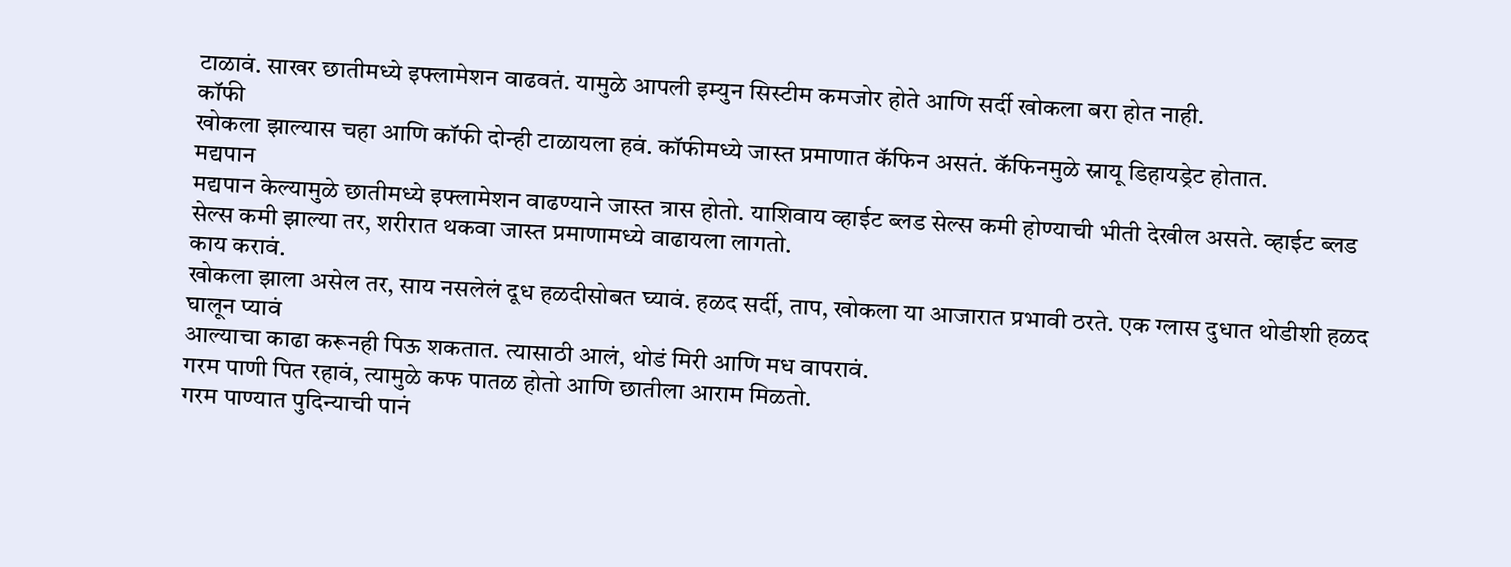टाळावं. साखर छातीमध्ये इफ्लामेशन वाढवतं. यामुळे आपली इम्युन सिस्टीम कमजोर होते आणि सर्दी खोकला बरा होत नाही.
कॉफी
खोकला झाल्यास चहा आणि कॉफी दोन्ही टाळायला हवं. कॉफीमध्ये जास्त प्रमाणात कॅफिन असतं. कॅफिनमुळे स्नायू डिहायड्रेट होतात.
मद्यपान
मद्यपान केल्यामुळे छातीमध्ये इफ्लामेशन वाढण्याने जास्त त्रास होतो. याशिवाय व्हाईट ब्लड सेल्स कमी होण्याची भीती देखील असते. व्हाईट ब्लड सेल्स कमी झाल्या तर, शरीरात थकवा जास्त प्रमाणामध्ये वाढायला लागतो.
काय करावं.
खोकला झाला असेल तर, साय नसलेलं दूध हळदीसोबत घ्यावं. हळद सर्दी, ताप, खोकला या आजारात प्रभावी ठरते. एक ग्लास दुधात थोडीशी हळद घालून प्यावं
आल्याचा काढा करूनही पिऊ शकतात. त्यासाठी आलं, थोडं मिरी आणि मध वापरावं.
गरम पाणी पित रहावं, त्यामुळे कफ पातळ होतो आणि छातीला आराम मिळतो.
गरम पाण्यात पुदिन्याची पानं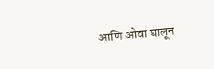आणि ओवा घालून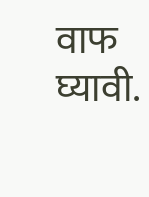वाफ घ्यावी.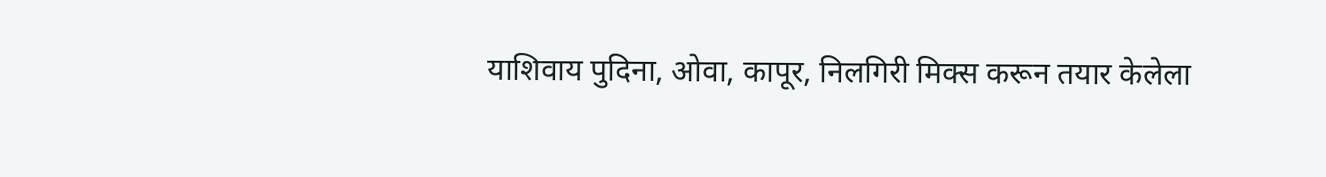याशिवाय पुदिना, ओवा, कापूर, निलगिरी मिक्स करून तयार केलेला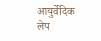आयुर्वेदिक लेप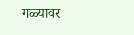गळ्यावर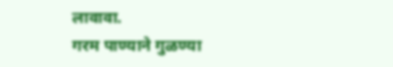लावावा.
गरम पाण्याने गुळण्या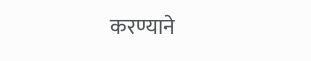करण्याने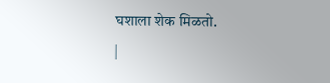घशाला शेक मिळतो.
|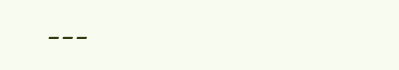---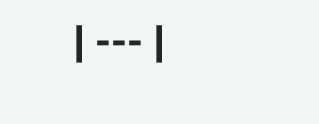| --- |